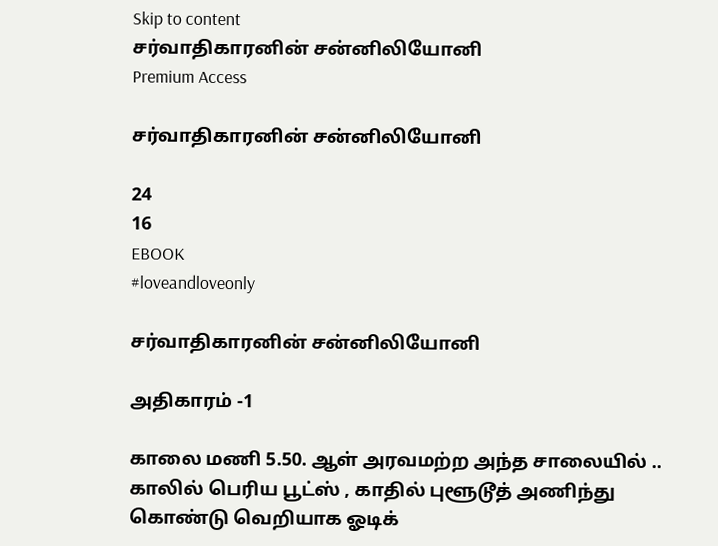Skip to content
சர்வாதிகாரனின் சன்னிலியோனி
Premium Access

சர்வாதிகாரனின் சன்னிலியோனி

24
16
EBOOK
#loveandloveonly

சர்வாதிகாரனின் சன்னிலியோனி

அதிகாரம் -1

காலை மணி 5.50. ஆள் அரவமற்ற அந்த சாலையில் .. காலில் பெரிய பூட்ஸ் , காதில் புளூடூத் அணிந்து கொண்டு வெறியாக ஓடிக்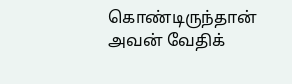கொண்டிருந்தான் அவன் வேதிக்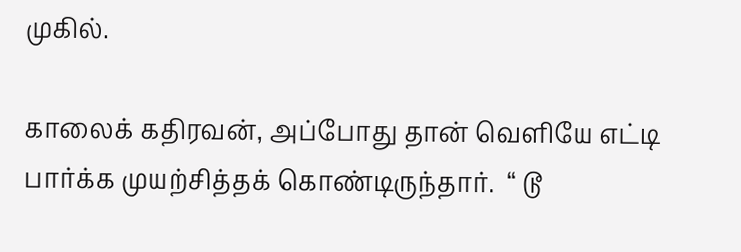முகில்.

காலைக் கதிரவன், அப்போது தான் வெளியே எட்டி பார்க்க முயற்சித்தக் கொண்டிருந்தார்.  “ டூ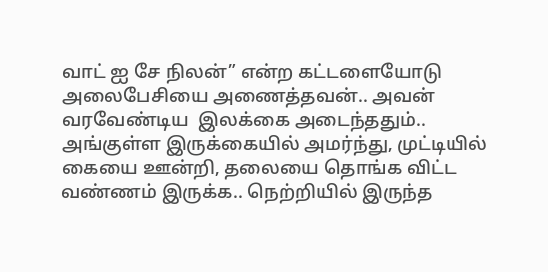வாட் ஐ சே நிலன்” என்ற கட்டளையோடு அலைபேசியை அணைத்தவன்.. அவன் வரவேண்டிய  இலக்கை அடைந்ததும்.. அங்குள்ள இருக்கையில் அமர்ந்து, முட்டியில் கையை ஊன்றி, தலையை தொங்க விட்ட வண்ணம் இருக்க.. நெற்றியில் இருந்த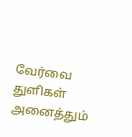வேர்வை துளிகள் அனைத்தும்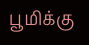பூமிக்கு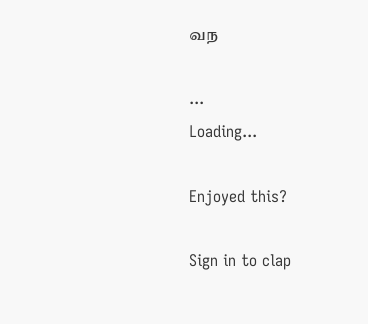வந

...
Loading...

Enjoyed this?

Sign in to clap